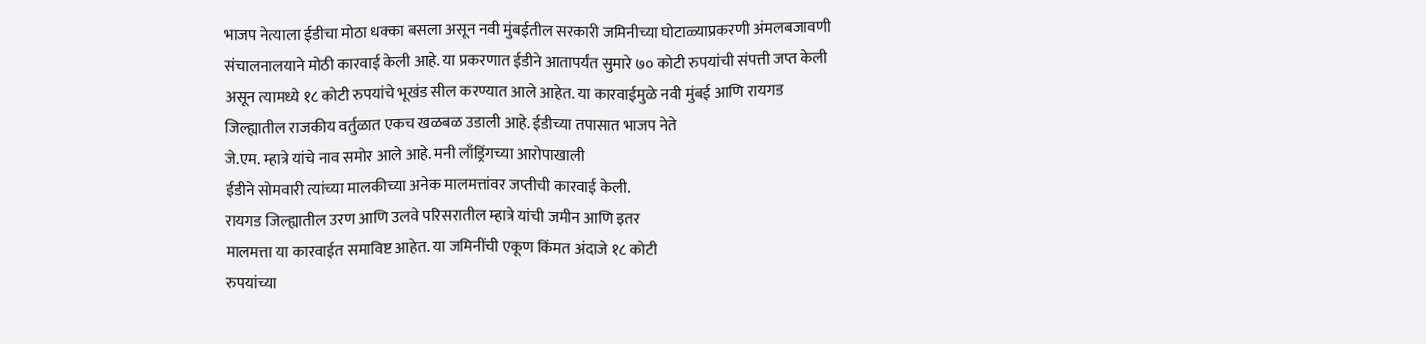भाजप नेत्याला ईडीचा मोठा धक्का बसला असून नवी मुंबईतील सरकारी जमिनीच्या घोटाळ्याप्रकरणी अंमलबजावणी संचालनालयाने मोठी कारवाई केली आहे. या प्रकरणात ईडीने आतापर्यंत सुमारे ७० कोटी रुपयांची संपत्ती जप्त केली असून त्यामध्ये १८ कोटी रुपयांचे भूखंड सील करण्यात आले आहेत. या कारवाईमुळे नवी मुंबई आणि रायगड
जिल्ह्यातील राजकीय वर्तुळात एकच खळबळ उडाली आहे. ईडीच्या तपासात भाजप नेते
जे.एम. म्हात्रे यांचे नाव समोर आले आहे. मनी लाँड्रिंगच्या आरोपाखाली
ईडीने सोमवारी त्यांच्या मालकीच्या अनेक मालमत्तांवर जप्तीची कारवाई केली.
रायगड जिल्ह्यातील उरण आणि उलवे परिसरातील म्हात्रे यांची जमीन आणि इतर
मालमत्ता या कारवाईत समाविष्ट आहेत. या जमिनींची एकूण किंमत अंदाजे १८ कोटी
रुपयांच्या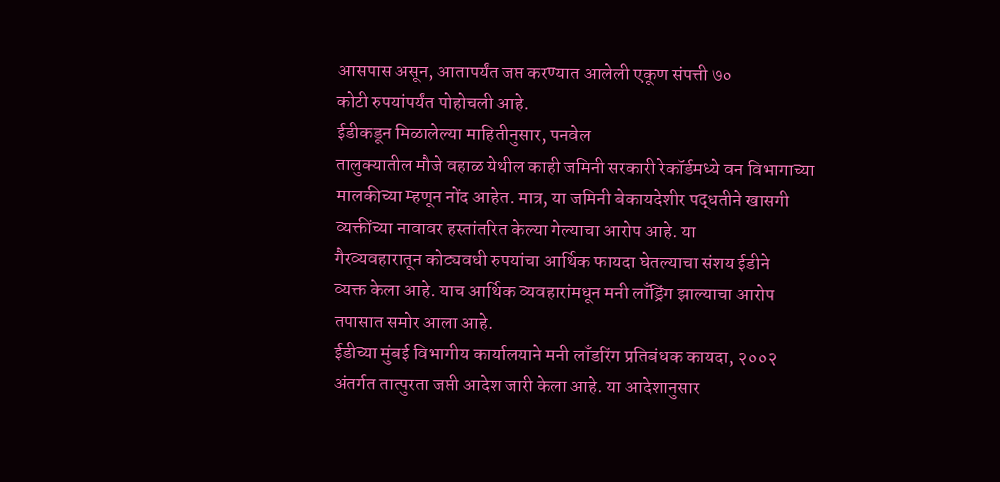आसपास असून, आतापर्यंत जप्त करण्यात आलेली एकूण संपत्ती ७०
कोटी रुपयांपर्यंत पोहोचली आहे.
ईडीकडून मिळालेल्या माहितीनुसार, पनवेल
तालुक्यातील मौजे वहाळ येथील काही जमिनी सरकारी रेकॉर्डमध्ये वन विभागाच्या
मालकीच्या म्हणून नोंद आहेत. मात्र, या जमिनी बेकायदेशीर पद्धतीने खासगी
व्यक्तींच्या नावावर हस्तांतरित केल्या गेल्याचा आरोप आहे. या
गैरव्यवहारातून कोट्यवधी रुपयांचा आर्थिक फायदा घेतल्याचा संशय ईडीने
व्यक्त केला आहे. याच आर्थिक व्यवहारांमधून मनी लाँड्रिंग झाल्याचा आरोप
तपासात समोर आला आहे.
ईडीच्या मुंबई विभागीय कार्यालयाने मनी लाँडरिंग प्रतिबंधक कायदा, २००२ अंतर्गत तात्पुरता जप्ती आदेश जारी केला आहे. या आदेशानुसार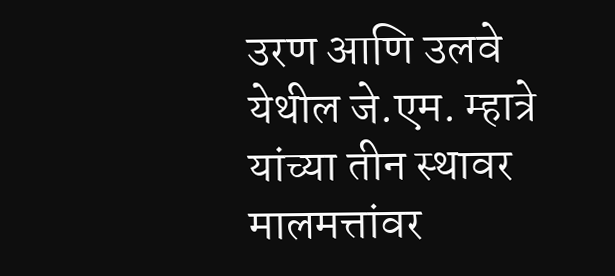उरण आणि उलवे येथील जे.एम. म्हात्रे यांच्या तीन स्थावर मालमत्तांवर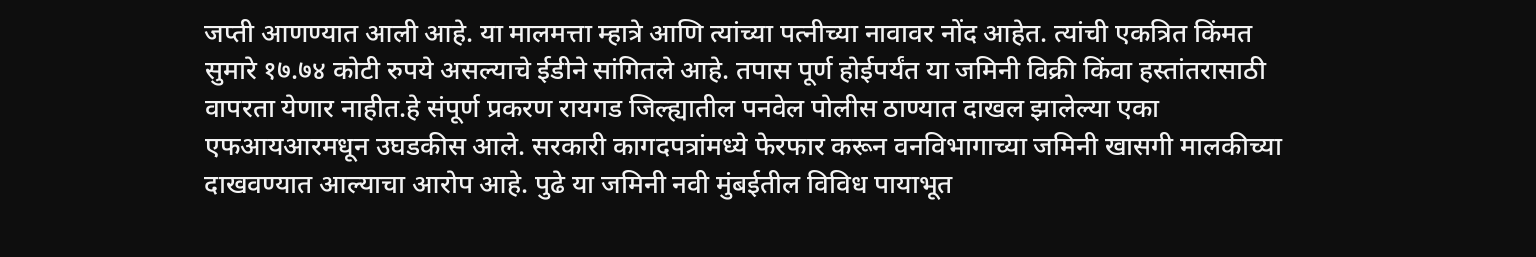जप्ती आणण्यात आली आहे. या मालमत्ता म्हात्रे आणि त्यांच्या पत्नीच्या नावावर नोंद आहेत. त्यांची एकत्रित किंमत सुमारे १७.७४ कोटी रुपये असल्याचे ईडीने सांगितले आहे. तपास पूर्ण होईपर्यंत या जमिनी विक्री किंवा हस्तांतरासाठी वापरता येणार नाहीत.हे संपूर्ण प्रकरण रायगड जिल्ह्यातील पनवेल पोलीस ठाण्यात दाखल झालेल्या एका एफआयआरमधून उघडकीस आले. सरकारी कागदपत्रांमध्ये फेरफार करून वनविभागाच्या जमिनी खासगी मालकीच्या दाखवण्यात आल्याचा आरोप आहे. पुढे या जमिनी नवी मुंबईतील विविध पायाभूत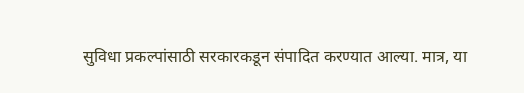सुविधा प्रकल्पांसाठी सरकारकडून संपादित करण्यात आल्या. मात्र, या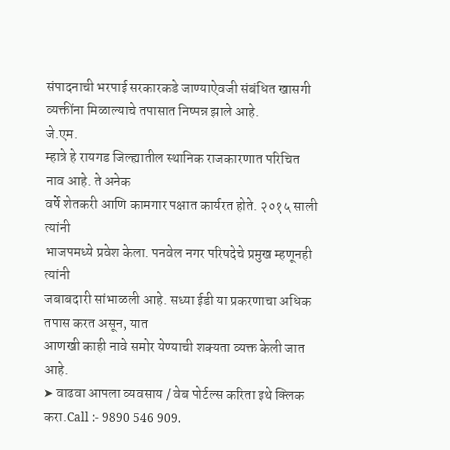संपादनाची भरपाई सरकारकडे जाण्याऐवजी संबंधित खासगी व्यक्तींना मिळाल्याचे तपासात निष्पन्न झाले आहे.
जे.एम.
म्हात्रे हे रायगड जिल्ह्यातील स्थानिक राजकारणात परिचित नाव आहे. ते अनेक
वर्षे शेतकरी आणि कामगार पक्षात कार्यरत होते. २०१५ साली त्यांनी
भाजपमध्ये प्रवेश केला. पनवेल नगर परिषदेचे प्रमुख म्हणूनही त्यांनी
जबाबदारी सांभाळली आहे. सध्या ईडी या प्रकरणाचा अधिक तपास करत असून, यात
आणखी काही नावे समोर येण्याची शक्यता व्यक्त केली जात आहे.
➤ वाढवा आपला व्यवसाय / वेब पोर्टल्स करिता इथे क्लिक करा.Call :- 9890 546 909.